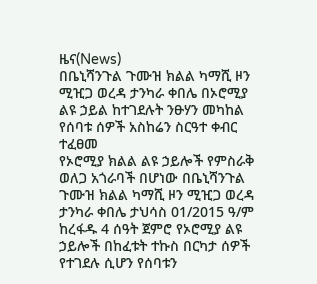ዜና(News)
በቤኒሻንጉል ጉሙዝ ክልል ካማሺ ዞን ሚዢጋ ወረዳ ታንካራ ቀበሌ በኦሮሚያ ልዩ ኃይል ከተገደሉት ንፁሃን መካከል የሰባቱ ሰዎች አስከሬን ስርዓተ ቀብር ተፈፀመ
የኦሮሚያ ክልል ልዩ ኃይሎች የምስራቅ ወለጋ አጎራባች በሆነው በቤኒሻንጉል ጉሙዝ ክልል ካማሺ ዞን ሚዢጋ ወረዳ ታንካራ ቀበሌ ታህሳስ 01/2015 ዓ/ም ከረፋዱ 4 ሰዓት ጀምሮ የኦሮሚያ ልዩ ኃይሎች በከፈቱት ተኩስ በርካታ ሰዎች የተገደሉ ሲሆን የሰባቱን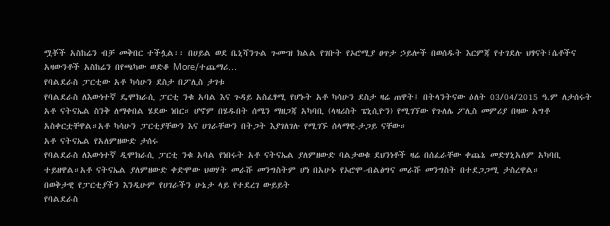ሟቾች አስከሬን ብቻ መቅበር ተችሏል፡፡ በሀይል ወደ ቤኒሻንጉል ጉሙዝ ክልል የገቡት የኦሮሚያ ፀጥታ ኃይሎች በወሰዱት እርምጃ የተገደሉ ህፃናት፣ሴቶችና አዛውንቶች አስከሬን በየጫካው ወድቆ More/ተጨማሪ…
የባልደራስ ፓርቲው አቶ ካሳሁን ደስታ በፖሊስ ታገቱ
የባልደራስ ለእውነተኛ ዴሞክራሲ ፓርቲ ንቁ አባል እና ጉዳይ አስፈፃሚ የሆኑት አቶ ካሳሁን ደስታ ዛሬ ጠዋት፤ በትላንትናው ዕለት 03/04/2015 ዓ.ም ለታሰሩት አቶ ናትናኤል ስንቅ ለማቀበል ሄደው ነበር። ሆኖም በሄዱበት ሰሜን ማዘጋጃ አካባቢ (ላዛሪስት ፔኒሲዮን) የሚገኘው የጉለሌ ፖሊስ መምሪያ በዛው አግቶ አስቀርቷቸዋል።አቶ ካሳሁን ፓርቲያቸውን እና ሀገራቸውን በትጋት እያገለገሉ የሚገኙ ሰላማዊ-ታጋይ ናቸው።
አቶ ናትናኤል የአለምዘውድ ታሰሩ
የባልደራስ ለእውነተኛ ዲሞክራሲ ፓርቲ ንቁ አባል የነበሩት አቶ ናትናኤል ያለምዘውድ ባልታወቁ ደህንነቶች ዛሬ በሰፈራቸው ቀጨኔ መድሃኒአለም አካባቢ ተይዘዋል።አቶ ናትናኤል ያለምዘውድ ቀድሞው ህወሃት መራሹ መንግስትም ሆነ በአሁኑ የኦሮሞ-ብልፅግና መራሹ መንግስት በተደጋጋሚ ታስረዋል።
በወቅታዊ የፓርቲያችን እንዲሁም የሀገራችን ሁኔታ ላይ የተደረገ ውይይት
የባልደራስ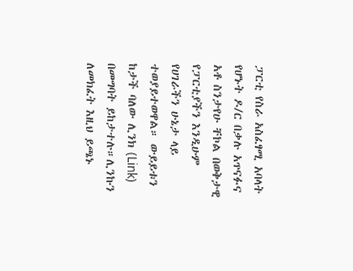ፓርቲ የስራ አስፈፃሚ አባላት የሆኑት ዶ/ር በቃሉ አጥናፉና አቶ ስንታየሁ ቸኮል በወቅታዊ የፓርቲያችን እንዲሁም የሀገራችን ሁኔታ ላይ ተወያይተወዋል። ውይይቱን ከታች ባለው ሊንክ (Link) በመግባት ይከታተሉ።ሊንኩን ለመክፈት እዚህ ይጫኑ